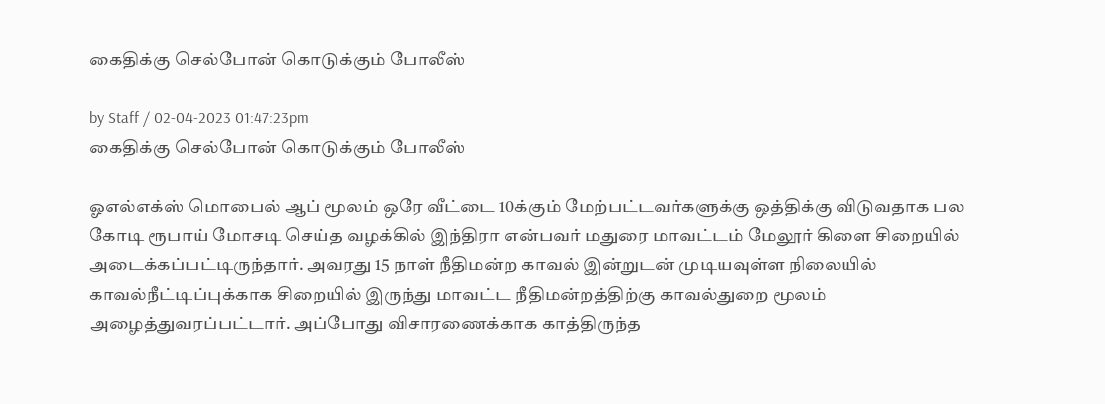கைதிக்கு செல்போன் கொடுக்கும் போலீஸ்

by Staff / 02-04-2023 01:47:23pm
கைதிக்கு செல்போன் கொடுக்கும் போலீஸ்

ஓஎல்எக்ஸ் மொபைல் ஆப் மூலம் ஒரே வீட்டை 10க்கும் மேற்பட்டவர்களுக்கு ஒத்திக்கு விடுவதாக பல கோடி ரூபாய் மோசடி செய்த வழக்கில் இந்திரா என்பவர் மதுரை மாவட்டம் மேலூர் கிளை சிறையில் அடைக்கப்பட்டிருந்தார். அவரது 15 நாள் நீதிமன்ற காவல் இன்றுடன் முடியவுள்ள நிலையில் காவல்நீட்டிப்புக்காக சிறையில் இருந்து மாவட்ட நீதிமன்றத்திற்கு காவல்துறை மூலம் அழைத்துவரப்பட்டார். அப்போது விசாரணைக்காக காத்திருந்த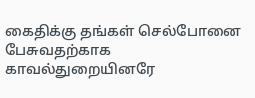கைதிக்கு தங்கள் செல்போனை பேசுவதற்காக காவல்துறையினரே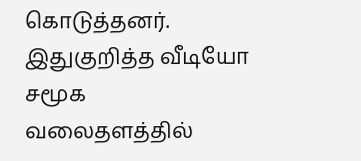கொடுத்தனர். இதுகுறித்த வீடியோ சமூக வலைதளத்தில்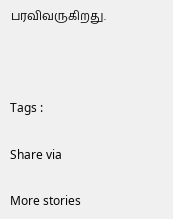பரவிவருகிறது.



Tags :

Share via

More stories